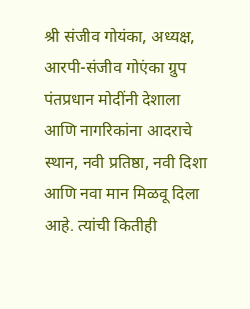श्री संजीव गोयंका, अध्यक्ष, आरपी-संजीव गोएंका ग्रुप
पंतप्रधान मोदींनी देशाला आणि नागरिकांना आदराचे स्थान, नवी प्रतिष्ठा, नवी दिशा आणि नवा मान मिळवू दिला आहे. त्यांची कितीही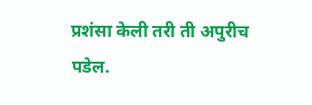प्रशंसा केली तरी ती अपुरीच पडेल.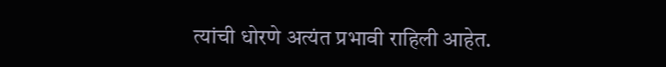त्यांची धोरणे अत्यंत प्रभावी राहिली आहेत.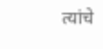त्यांचे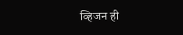व्हिजन ही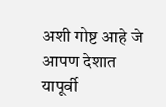अशी गोष्ट आहे जे आपण देशात यापूर्वी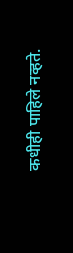कधीही पाहिले नव्हते.